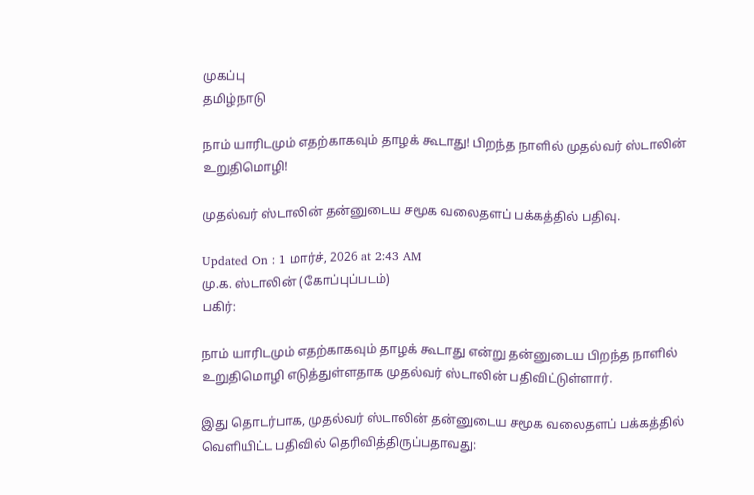முகப்பு
தமிழ்நாடு

நாம் யாரிடமும் எதற்காகவும் தாழக் கூடாது! பிறந்த நாளில் முதல்வர் ஸ்டாலின் உறுதிமொழி!

முதல்வர் ஸ்டாலின் தன்னுடைய சமூக வலைதளப் பக்கத்தில் பதிவு.

Updated On : 1 மார்ச், 2026 at 2:43 AM
மு.க. ஸ்டாலின் (கோப்புப்படம்)
பகிர்:

நாம் யாரிடமும் எதற்காகவும் தாழக் கூடாது என்று தன்னுடைய பிறந்த நாளில் உறுதிமொழி எடுத்துள்ளதாக முதல்வர் ஸ்டாலின் பதிவிட்டுள்ளார்.

இது தொடர்பாக, முதல்வர் ஸ்டாலின் தன்னுடைய சமூக வலைதளப் பக்கத்தில் வெளியிட்ட பதிவில் தெரிவித்திருப்பதாவது: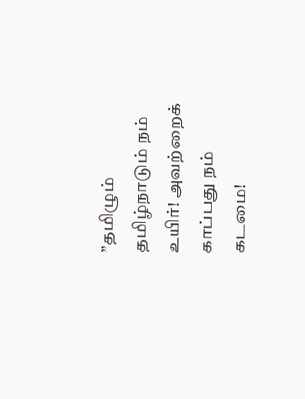”தமிழும் தமிழ்நாடும் நம் உயிர்! அவற்றைக் காப்பது நம் கடமை!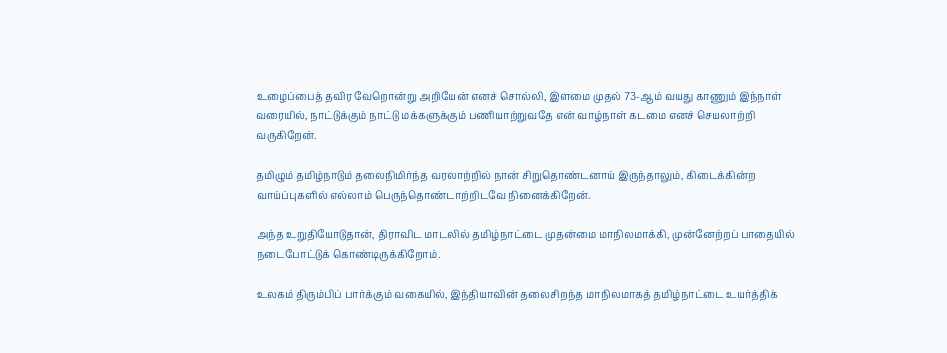உழைப்பைத் தவிர வேறொன்று அறியேன் எனச் சொல்லி, இளமை முதல் 73-ஆம் வயது காணும் இந்நாள் வரையில், நாட்டுக்கும் நாட்டு மக்களுக்கும் பணியாற்றுவதே என் வாழ்நாள் கடமை எனச் செயலாற்றி வருகிறேன்.

தமிழும் தமிழ்நாடும் தலைநிமிர்ந்த வரலாற்றில் நான் சிறுதொண்டனாய் இருந்தாலும், கிடைக்கின்ற வாய்ப்புகளில் எல்லாம் பெருந்தொண்டாற்றிடவே நினைக்கிறேன்.

அந்த உறுதியோடுதான், திராவிட மாடலில் தமிழ்நாட்டை முதன்மை மாநிலமாக்கி, முன்னேற்றப் பாதையில் நடைபோட்டுக் கொண்டிருக்கிறோம்.

உலகம் திரும்பிப் பார்க்கும் வகையில், இந்தியாவின் தலைசிறந்த மாநிலமாகத் தமிழ்நாட்டை உயர்த்திக்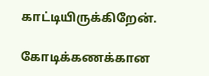காட்டியிருக்கிறேன்.

கோடிக்கணக்கான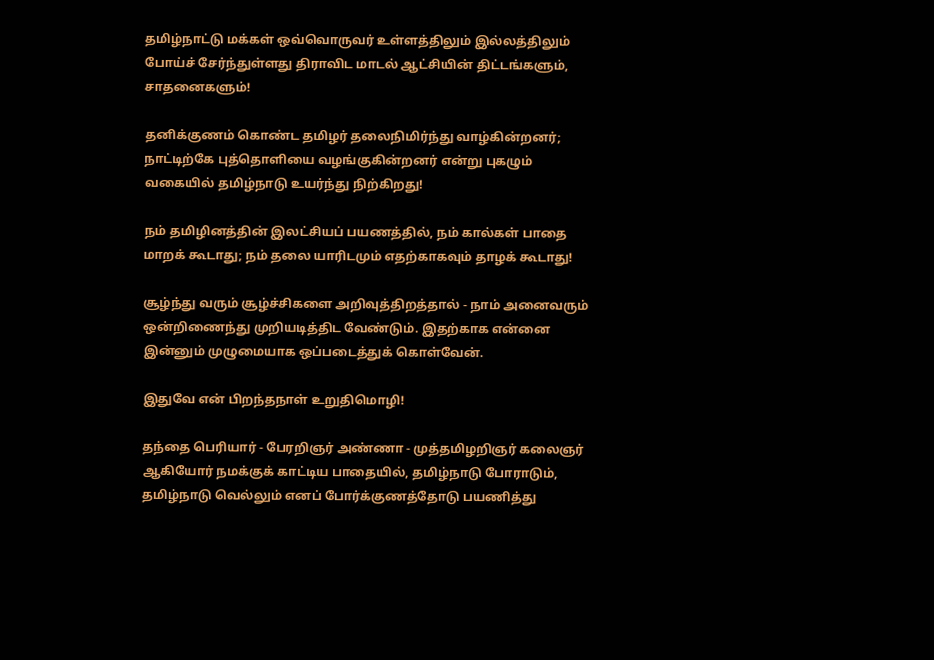தமிழ்நாட்டு மக்கள் ஒவ்வொருவர் உள்ளத்திலும் இல்லத்திலும் போய்ச் சேர்ந்துள்ளது திராவிட மாடல் ஆட்சியின் திட்டங்களும், சாதனைகளும்!

தனிக்குணம் கொண்ட தமிழர் தலைநிமிர்ந்து வாழ்கின்றனர்; நாட்டிற்கே புத்தொளியை வழங்குகின்றனர் என்று புகழும் வகையில் தமிழ்நாடு உயர்ந்து நிற்கிறது!

நம் தமிழினத்தின் இலட்சியப் பயணத்தில், நம் கால்கள் பாதை மாறக் கூடாது; நம் தலை யாரிடமும் எதற்காகவும் தாழக் கூடாது!

சூழ்ந்து வரும் சூழ்ச்சிகளை அறிவுத்திறத்தால் - நாம் அனைவரும் ஒன்றிணைந்து முறியடித்திட வேண்டும். இதற்காக என்னை இன்னும் முழுமையாக ஒப்படைத்துக் கொள்வேன்.

இதுவே என் பிறந்தநாள் உறுதிமொழி!

தந்தை பெரியார் - பேரறிஞர் அண்ணா - முத்தமிழறிஞர் கலைஞர் ஆகியோர் நமக்குக் காட்டிய பாதையில், தமிழ்நாடு போராடும், தமிழ்நாடு வெல்லும் எனப் போர்க்குணத்தோடு பயணித்து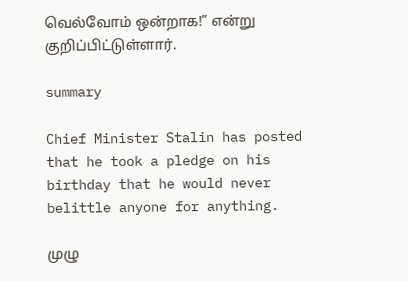வெல்வோம் ஒன்றாக!” என்று குறிப்பிட்டுள்ளார்.

summary

Chief Minister Stalin has posted that he took a pledge on his birthday that he would never belittle anyone for anything.

முழு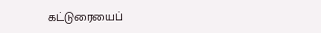கட்டுரையைப்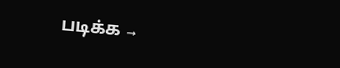படிக்க →